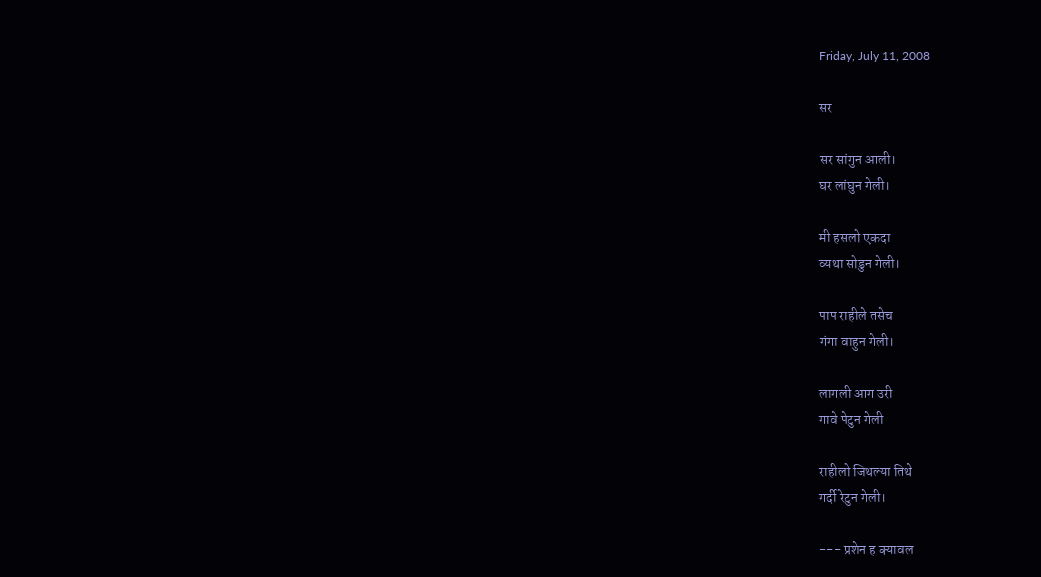Friday, July 11, 2008

सर

सर सांगुन आली।
घर लांघुन गेली।

मी हसलो एकदा
व्यथा सोडुन गेली।

पाप राहीले तसेच
गंगा वाहुन गेली।

लागली आग उरी
गावे पेटुन गेली

राहीलो जिथल्या तिथे
गर्दी रेटुन गेली।

--- प्रशेन ह क्यावल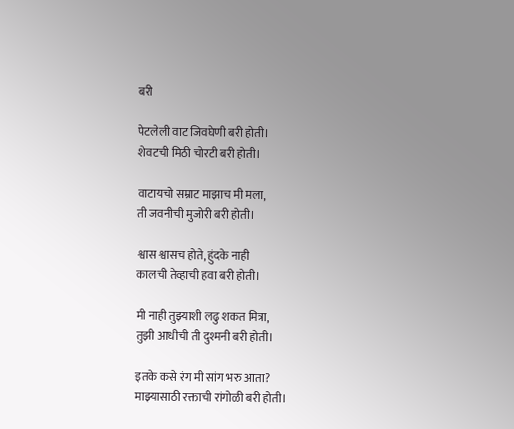बरी

पेटलेली वाट जिवघेणी बरी होती।
शेवटची मिठी चोरटी बरी होती।

वाटायचो सम्राट माझाच मी मला,
ती जवनीची मुजोरी बरी होती।

श्वास श्वासच होते, हुंदके नाही
कालची तेव्हाची हवा बरी होती।

मी नाही तुझ्याशी लढु शकत मित्रा,
तुझी आधीची ती दुश्मनी बरी होती।

इतके कसे रंग मी सांग भरु आता?
माझ्यासाठी रक्ताची रांगोळी बरी होती।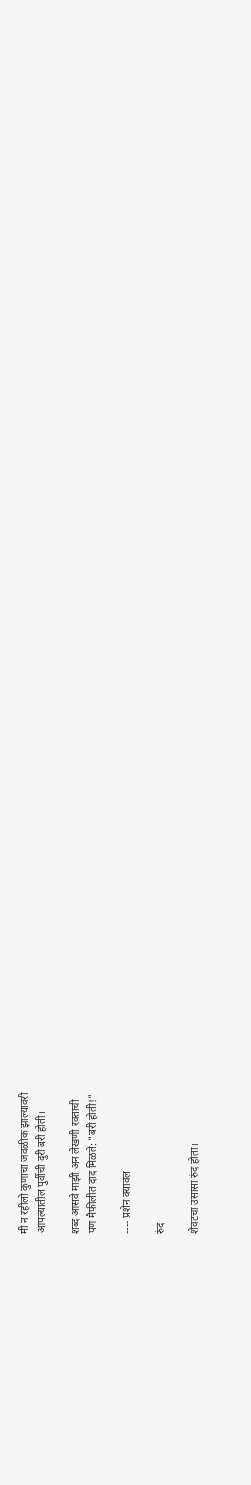मी न रहीलो कुणाचा जवळीक झाल्यावरी
आपल्यातील पुर्वीची दुरी बरी होती।

शब्द आसवे माझी अन लेखणी रक्ताची
पण मैफीलीत दाद मिळते: "बरी होती!"

---- प्रशेन क्यावल

रुंद

शेवटचा उसासा रुंद होता।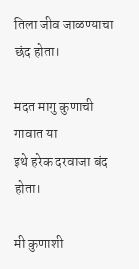तिला जीव जाळण्याचा छंद होता।

मदत मागु कुणाची गावात या
इथे हरेक दरवाजा बंद होता।

मी कुणाशी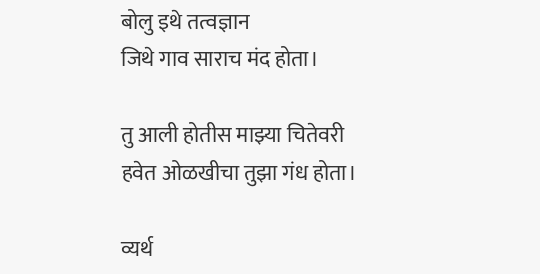बोलु इथे तत्वज्ञान
जिथे गाव साराच मंद होता।

तु आली होतीस माझ्या चितेवरी
हवेत ओळखीचा तुझा गंध होता।

व्यर्थ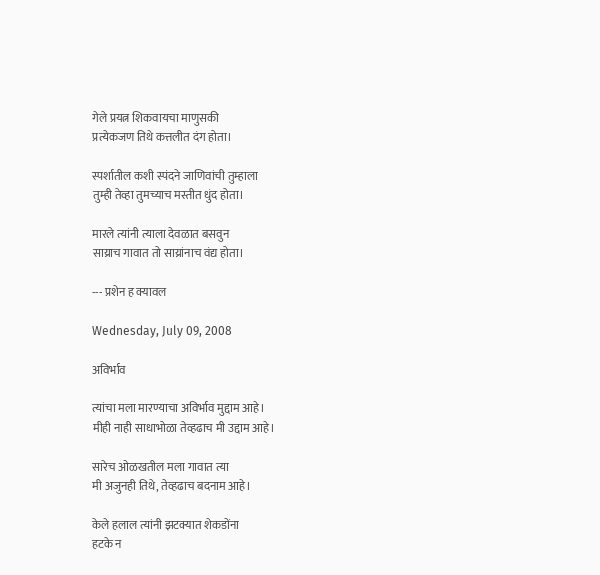गेले प्रयत्न शिकवायचा माणुसकी
प्रत्येकजण तिथे कत्तलीत दंग होता।

स्पर्शातील कशी स्पंदने जाणिवांची तुम्हाला
तुम्ही तेव्हा तुमच्याच मस्तीत धुंद होता।

मारले त्यांनी त्याला देवळात बसवुन
साय्राच गावात तो साय्रांनाच वंद्य होता।

--- प्रशेन ह क्यावल

Wednesday, July 09, 2008

अविर्भाव

त्यांचा मला मारण्याचा अविर्भाव मुद्दाम आहे।
मीही नाही साधाभोळा तेव्हढाच मी उद्दाम आहे।

सारेच ओळखतील मला गावात त्या
मी अजुनही तिथे, तेव्हढाच बदनाम आहे।

केले हलाल त्यांनी झटक्यात शेकडोंना
हटके न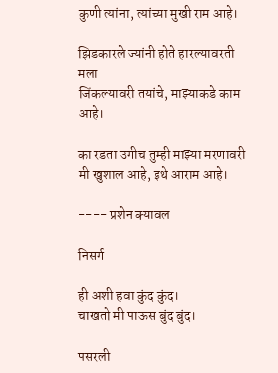कुणी त्यांना, त्यांच्या मुखी राम आहे।

झिडकारले ज्यांनी होते हारल्यावरती मला
जिंकल्यावरी तयांचे, माझ्याकडे काम आहे।

का रडता उगीच तुम्ही माझ्या मरणावरी
मी खुशाल आहे, इथे आराम आहे।

---- प्रशेन क्यावल

निसर्ग

ही अशी हवा कुंद कुंद।
चाखतो मी पाऊस बुंद बुंद।

पसरली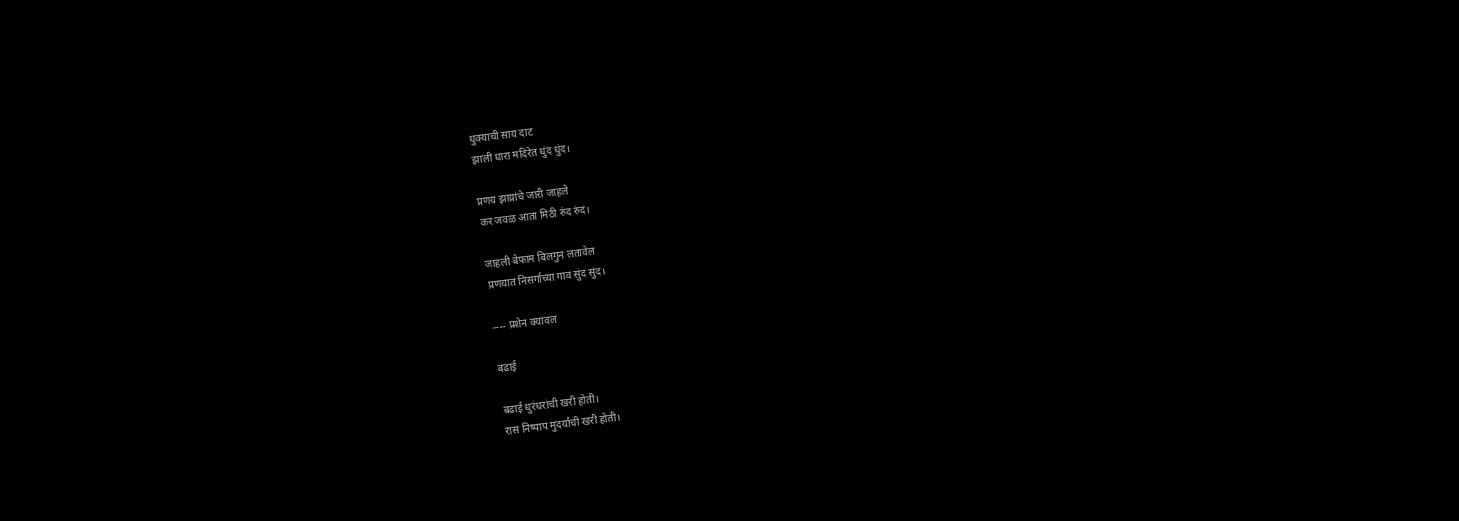धुक्याची साय दाट
झाली धारा मदिरेत धुंद धुंद।

प्रणय झाय्रांचे जारी जाहले
कर जवळ आता मिठी रुंद रुंद।

जाहली बेफाम बिलगुन लतावेल
प्रणयात निसर्गाच्या गाव सुंद सुंद।

---- प्रशेन क्यावल

बढाई

बढाई धुरंधरांची खरी होती।
रास निष्पाप मुदर्यांची खरी होती।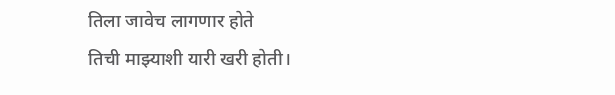तिला जावेच लागणार होते
तिची माझ्याशी यारी खरी होती।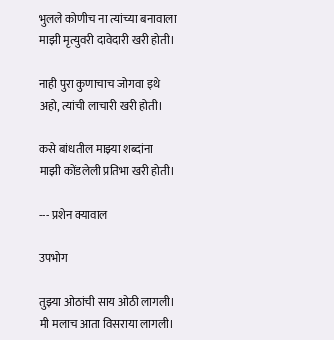भुलले कोणीच ना त्यांच्या बनावाला
माझी मृत्युवरी दावेदारी खरी होती।

नाही पुरा कुणाचाच जोगवा इथे
अहो, त्यांची लाचारी खरी होती।

कसे बांधतील माझ्या शब्दांना
माझी कोंडलेली प्रतिभा खरी होती।

--- प्रशेन क्यावाल

उपभोग

तुझ्या ओठांची साय ओठी लागली।
मी मलाच आता विसराया लागली।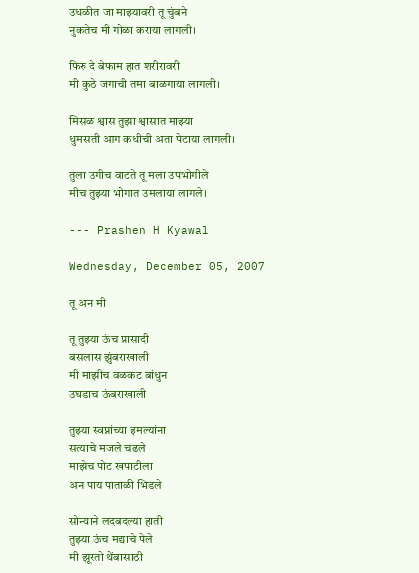उधळीत जा माझ्यावरी तू चुंबने
नुकतेच मी गोळा कराया लागली।

फिरु दे बेफाम हात शरीरावरी
मी कुठे जगाची तमा बाळगाया लागली।

मिसळ श्वास तुझा श्वासात माझ्या
धुमसती आग कधीची अता पेटाया लागली।

तुला उगीच वाटते तू मला उपभोगीले
मीच तुझ्या भोगात उमलाया लागले।

--- Prashen H Kyawal

Wednesday, December 05, 2007

तू अन मी

तू तुझ्या ऊंच प्रासादी
बसलास झुंबराखाली
मी माझीच वळकट बांधुन
उघडाच ऊंबराखाली

तुझ्या स्वप्नांच्या इमल्यांना
सत्याचे मजले चढले
माझेच पोट खपाटीला
अन पाय पाताळी भिडले

सोन्याने लदबदल्या हाती
तुझ्या ऊंच मद्याचे पेले
मी झूरतो थेंबासाठी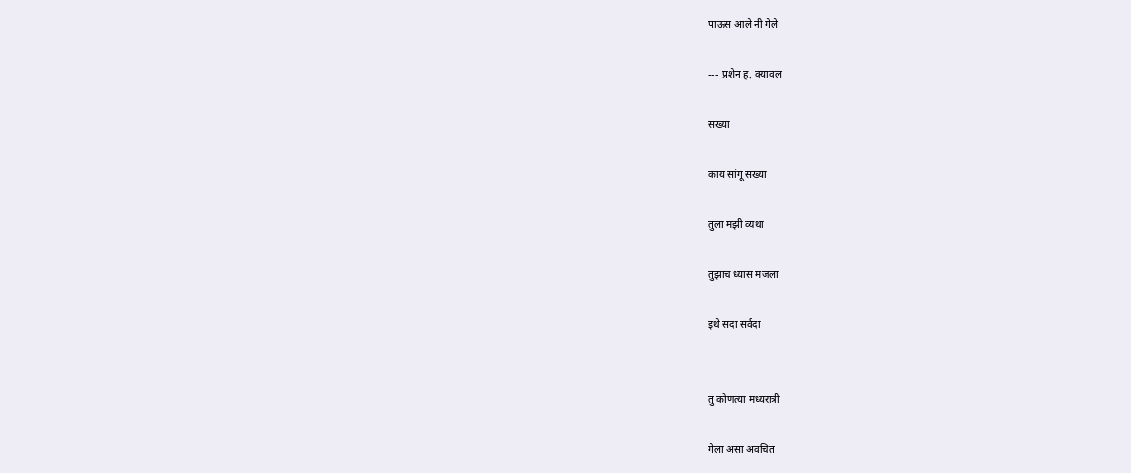पाऊस आले नी गेले

--- प्रशेन ह. क्यावल

सख्या

काय सांगू सख्या

तुला मझी व्यथा

तुझाच ध्यास मजला

इथे सदा सर्वदा


तु कोणत्या मध्यरात्री

गेला असा अवचित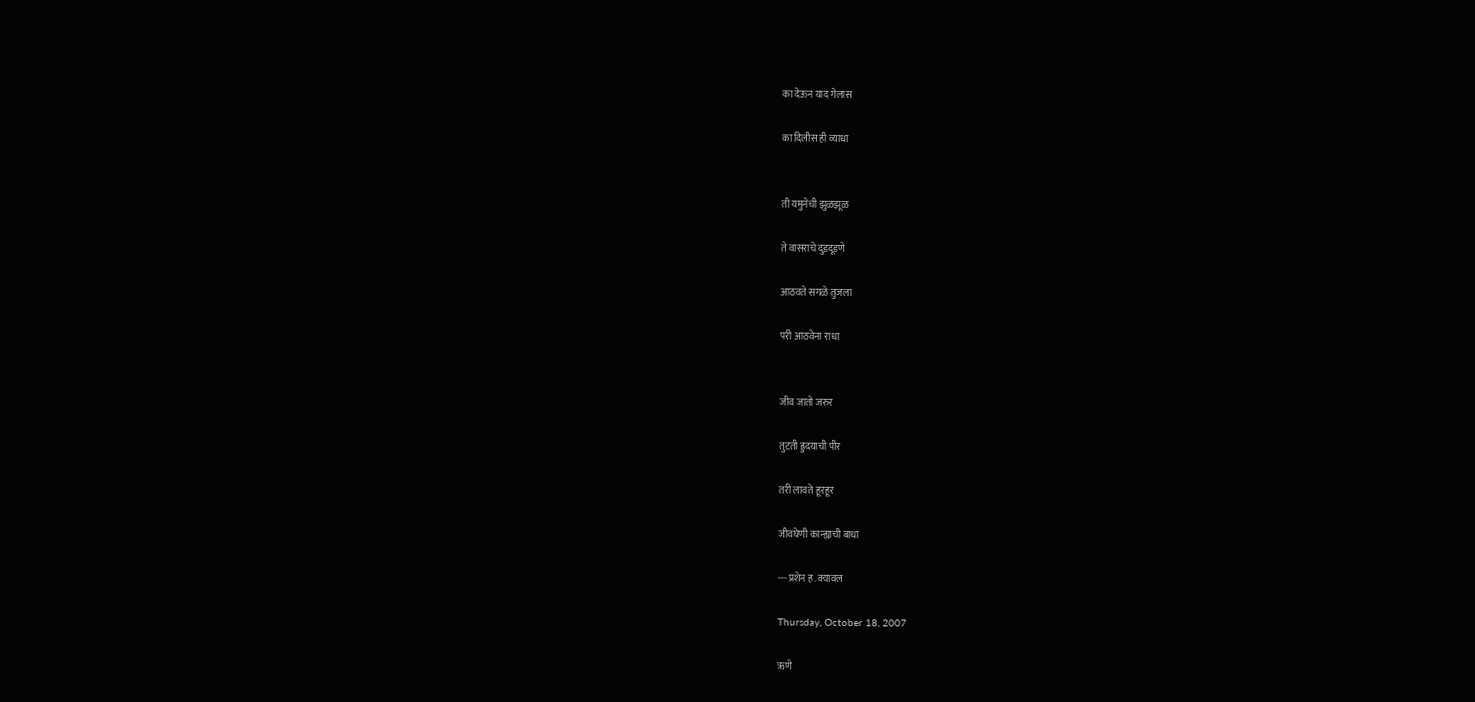का देऊन याद गेलास

का दिलीस ही व्याधा


ती यमुनेची झुळझूळ

ते वासराचे दुडदूडणे

आठवते सगळे तुजला

परी आठवेना राधा


जीव जातो जरुर

तुटती ह्रुदयाची पीर

तरी लावते हूरहूर

जीवघेणी कान्ह्याची बाधा

--- प्रशेन ह. क्यावल

Thursday, October 18, 2007

ऋणे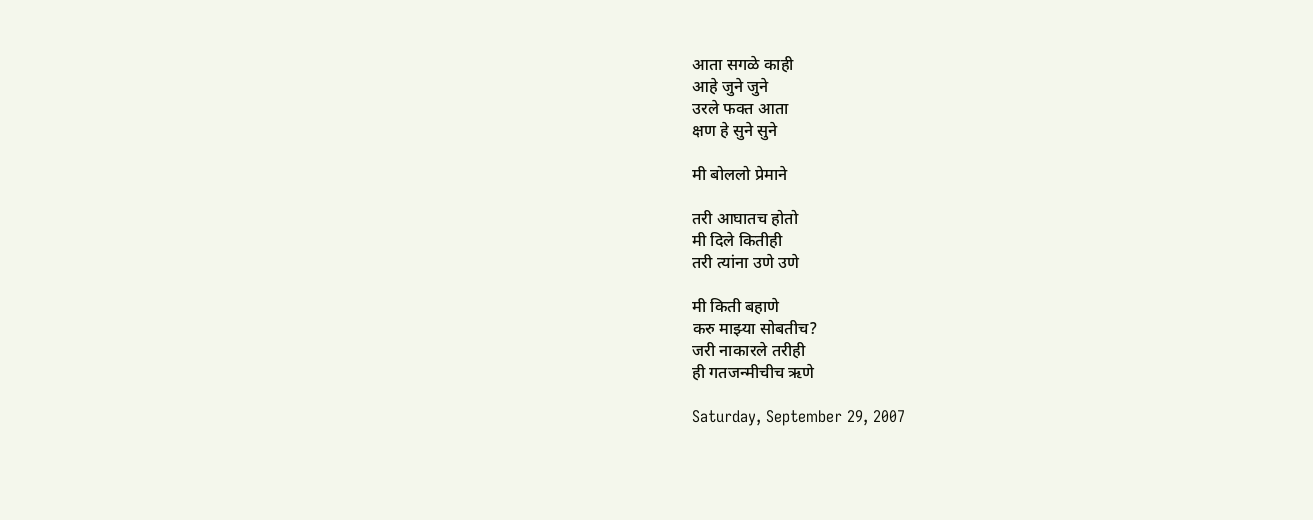आता सगळे काही
आहे जुने जुने
उरले फक्त आता
क्षण हे सुने सुने

मी बोललो प्रेमाने

तरी आघातच होतो
मी दिले कितीही
तरी त्यांना उणे उणे

मी किती बहाणे
करु माझ्या सोबतीच?
जरी नाकारले तरीही
ही गतजन्मीचीच ऋणे

Saturday, September 29, 2007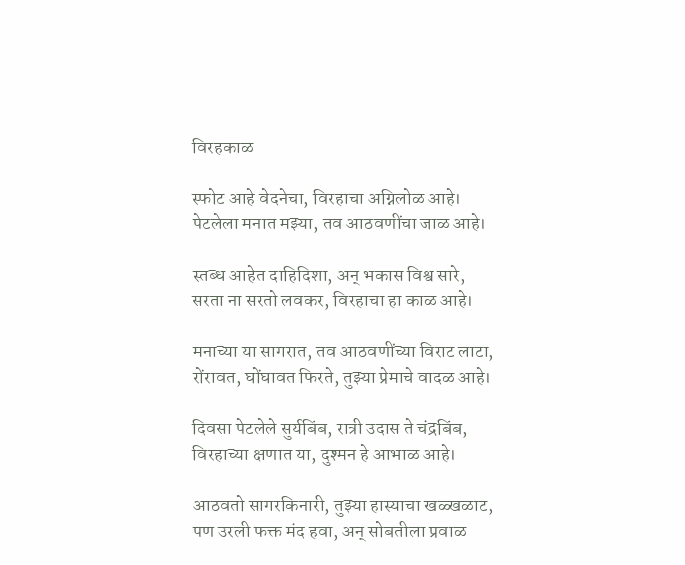विरहकाळ

स्फोट आहे वेदनेचा, विरहाचा अग्निलोळ आहे।
पेटलेला मनात मझ्या, तव आठवणींचा जाळ आहे।

स्तब्ध आहेत दाहिदिशा, अन् भकास विश्व सारे,
सरता ना सरतो लवकर, विरहाचा हा काळ आहे।

मनाच्या या सागरात, तव आठवणींच्या विराट लाटा,
रोंरावत, घोंघावत फिरते, तुझ्या प्रेमाचे वादळ आहे।

दिवसा पेटलेले सुर्यबिंब, रात्री उदास ते चंद्रबिंब,
विरहाच्या क्षणात या, दुश्मन हे आभाळ आहे।

आठवतो सागरकिनारी, तुझ्या हास्याचा खळ्खळाट,
पण उरली फक्त मंद हवा, अन् सोबतीला प्रवाळ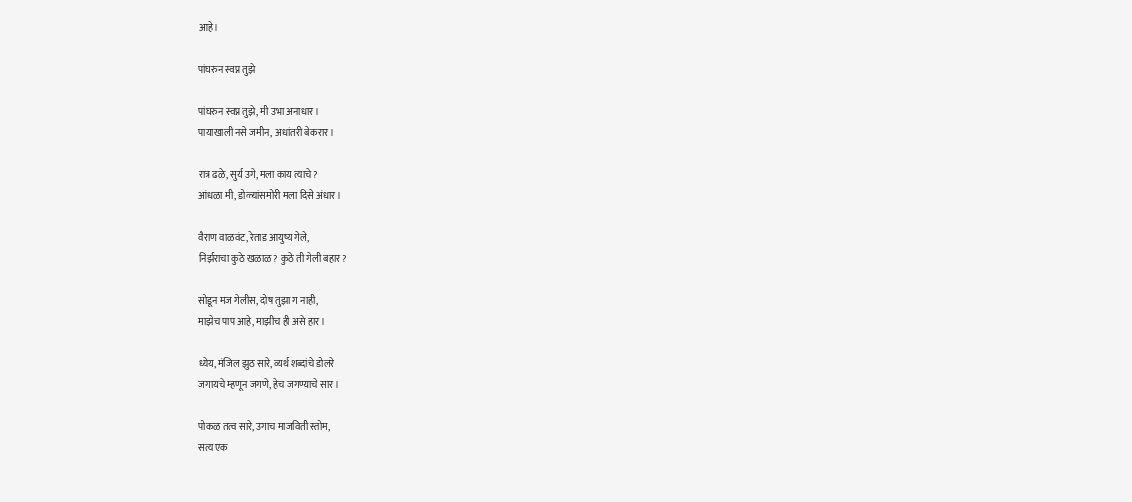आहे।

पांघरुन स्वप्न तुझे

पांघरुन स्वप्न तुझे, मी उभा अनाधार।
पायाखाली नसे जमीन, अधांतरी बेकरार।

रात्र ढळे, सुर्य उगे, मला काय त्याचे?
आंधळा मी, डोळ्यांसमोरी मला दिसे अंधार।

वैराण वाळवंट, रेताड आयुष्य गेले,
निर्झराचा कुठे खळाळ? कुठे ती गेली बहार?

सोडून मज गेलीस, दोष तुझा ग नाही,
माझेच पाप आहे, माझीच ही असे हार।

ध्येय, मंजिल झुठ सारे, व्यर्थ शब्दांचे डोलरे
जगायचे म्हणून जगणे, हेच जगण्याचे सार।

पोकळ तत्व सारे, उगाच माजविती स्तोम,
सत्य एक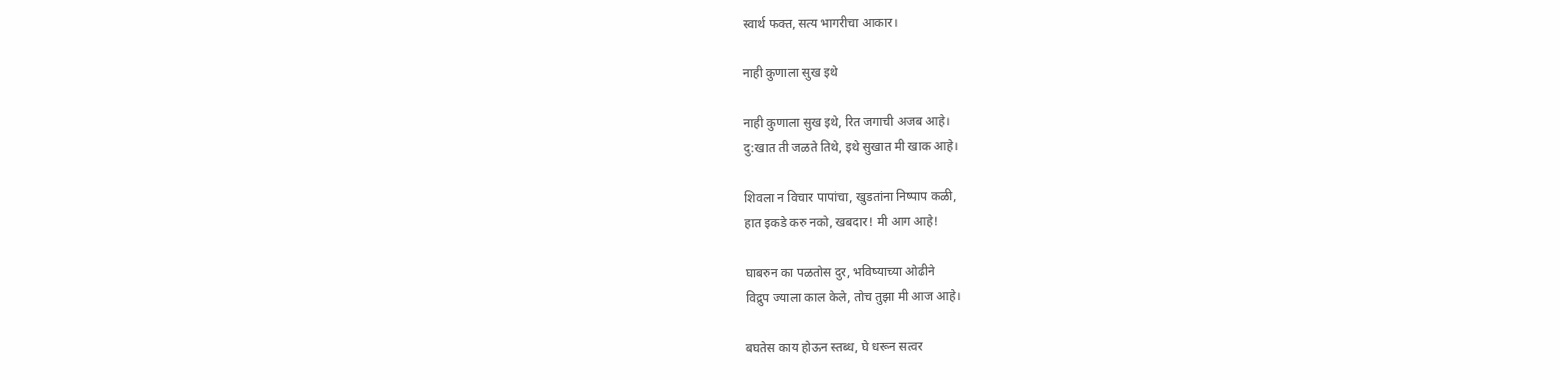स्वार्थ फक्त, सत्य भागरीचा आकार।

नाही कुणाला सुख इथे

नाही कुणाला सुख इथे, रित जगाची अजब आहे।
दु:खात ती जळते तिथे, इथे सुखात मी खाक आहे।

शिवला न विचार पापांचा, खुडतांना निष्पाप कळी,
हात इकडे करु नको, खबदार! मी आग आहे!

घाबरुन का पळतोस दुर, भविष्याच्या ओढीने
विद्रुप ज्याला काल केले, तोच तुझा मी आज आहे।

बघतेस काय होऊन स्तब्ध, घे धरून सत्वर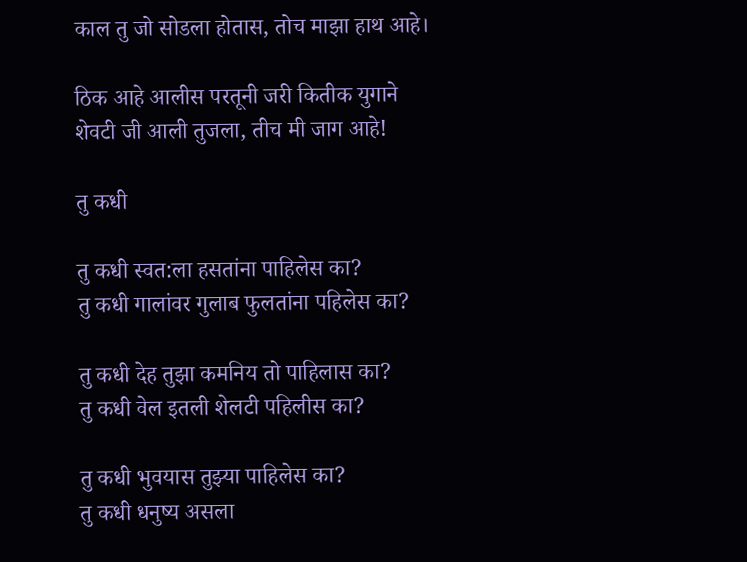काल तु जो सोडला होतास, तोच माझा हाथ आहे।

ठिक आहे आलीस परतूनी जरी कितीक युगाने
शेवटी जी आली तुजला, तीच मी जाग आहे!

तु कधी

तु कधी स्वत:ला हसतांना पाहिलेस का?
तु कधी गालांवर गुलाब फुलतांना पहिलेस का?

तु कधी देह तुझा कमनिय तो पाहिलास का?
तु कधी वेल इतली शेलटी पहिलीस का?

तु कधी भुवयास तुझ्या पाहिलेस का?
तु कधी धनुष्य असला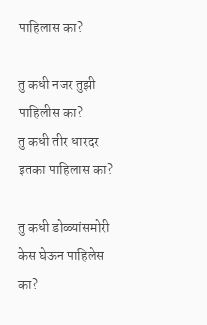पाहिलास का?

तु कधी नजर तुझी पाहिलीस का?
तु कधी तीर धारदर इतका पाहिलास का?

तु कधी डोळ्यांसमोरी केस घेऊन पाहिलेस का?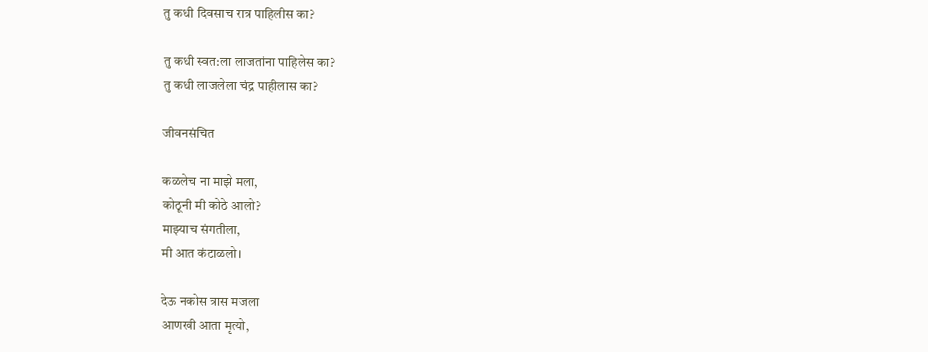तु कधी दिवसाच रात्र पाहिलीस का?

तु कधी स्वत:ला लाजतांना पाहिलेस का?
तु कधी लाजलेला चंद्र पाहीलास का?

जीवनसंचित

कळलेच ना माझे मला,
कोठूनी मी कोठे आलो?
माझ्याच संगतीला,
मी आत कंटाळलो।

देऊ नकोस त्रास मजला
आणखी आता मृत्यो,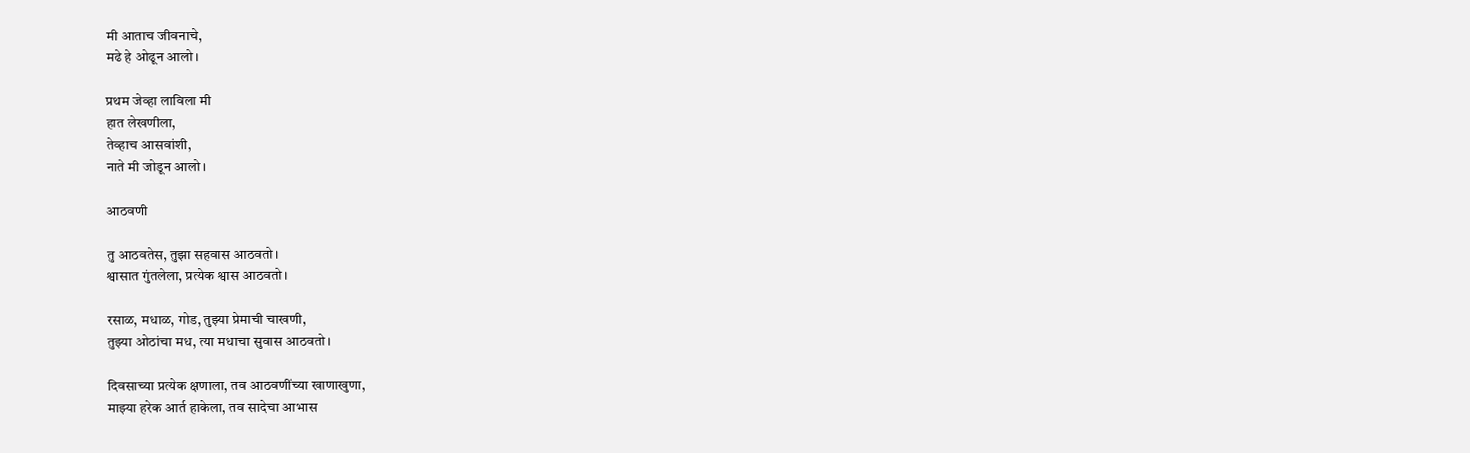मी आताच जीवनाचे,
मढे हे ओढून आलो।

प्रथम जेव्हा लाविला मी
हात लेखणीला,
तेव्हाच आसवांशी,
नाते मी जोडून आलो।

आठवणी

तु आठवतेस, तुझा सहवास आठवतो।
श्वासात गुंतलेला, प्रत्येक श्वास आठवतो।

रसाळ, मधाळ, गोड, तुझ्या प्रेमाची चाखणी,
तुझ्या ओठांचा मध, त्या मधाचा सुवास आठवतो।

दिवसाच्या प्रत्येक क्षणाला, तव आठवणींच्या खाणाखुणा,
माझ्या हरेक आर्त हाकेला, तव सादेचा आभास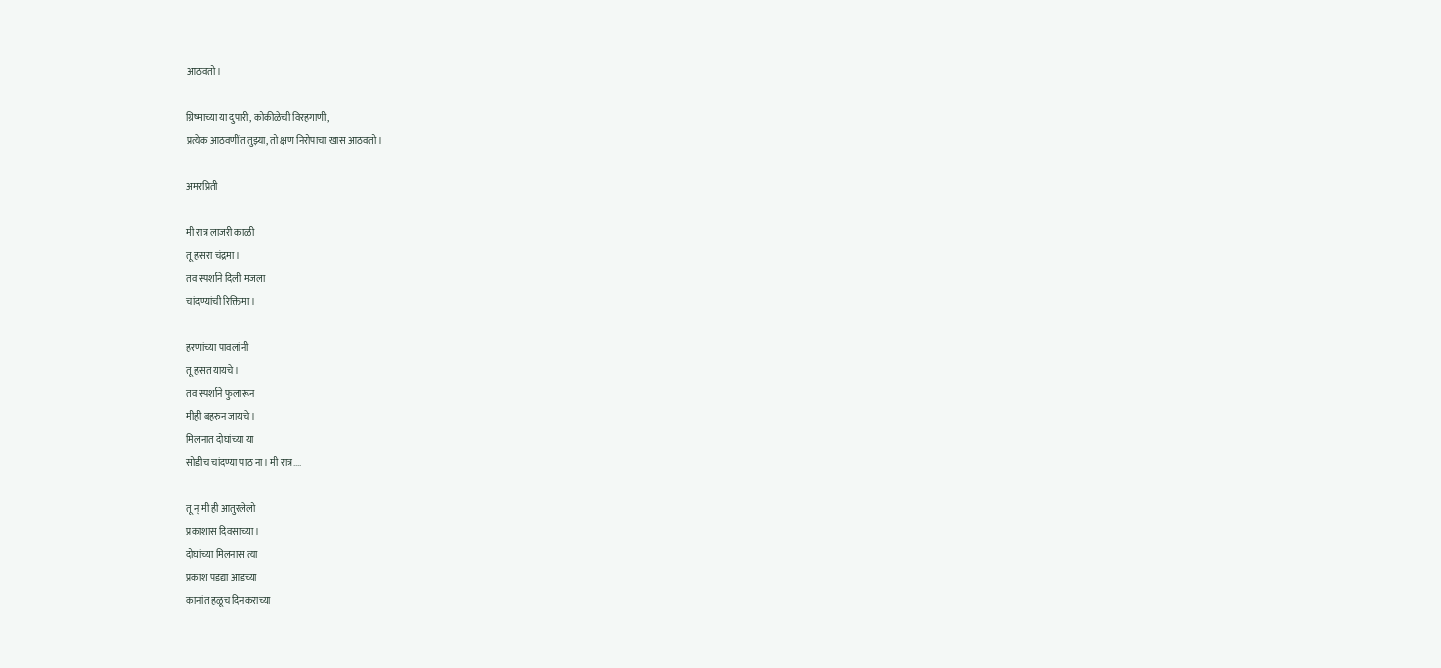आठवतो।

ग्रिष्माच्या या दुपारी, कोकीळेची विरहगाणी,
प्रत्येक आठवणींत तुझ्या, तो क्षण निरोपाचा खास आठवतो।

अमरप्रिती

मी रात्र लाजरी काळी
तू हसरा चंद्रमा।
तव स्पर्शाने दिली मजला
चांदण्यांची रिक्तिमा।

हरणांच्या पावलांनी
तू हसत यायचे।
तव स्पर्शाने फुलारून
मीही बहरुन जायचे।
मिलनात दोघांच्या या
सोडीच चांदण्या पाठ ना। मी रात्र....

तू न् मी ही आतुरलेलो
प्रकाशास दिवसाच्या।
दोघांच्या मिलनास त्या
प्रकाश पडद्या आडच्या
कानांत हळूच दिनकराच्या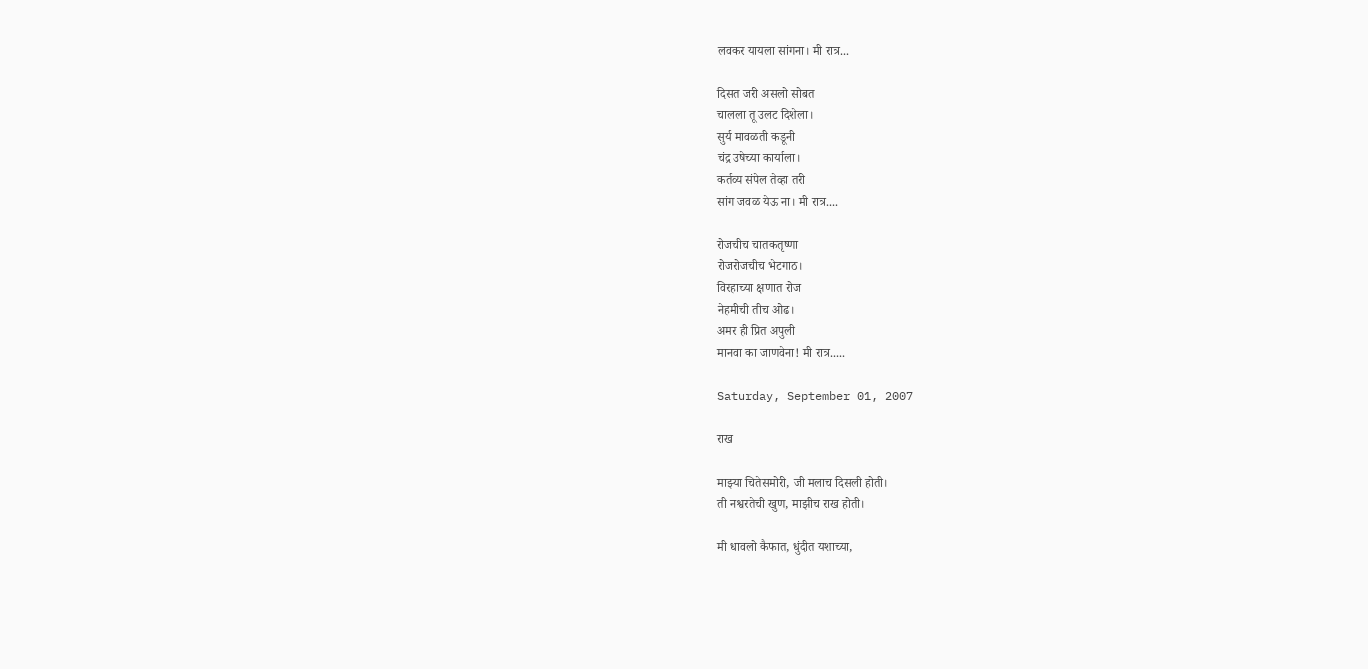लवकर यायला सांगना। मी रात्र...

दिसत जरी असलो सोबत
चालला तू उलट दिशेला।
सुर्य मावळती कडूनी
चंद्र उषेच्या कार्याला।
कर्तव्य संपेल तेव्हा तरी
सांग जवळ येऊ ना। मी रात्र....

रोजचीच चातकतृष्णा
रोजरोजचीच भेटगाठ।
विरहाच्या क्षणात रोज
नेहमीची तीच ओढ।
अमर ही प्रित अपुली
मानवा का जाणवेना! मी रात्र.....

Saturday, September 01, 2007

राख

माझ्या चितेसमोरी, जी मलाच दिसली होती।
ती नश्वरतेची खुण, माझीच राख होती।

मी धावलो कैफात, धुंदीत यशाच्या,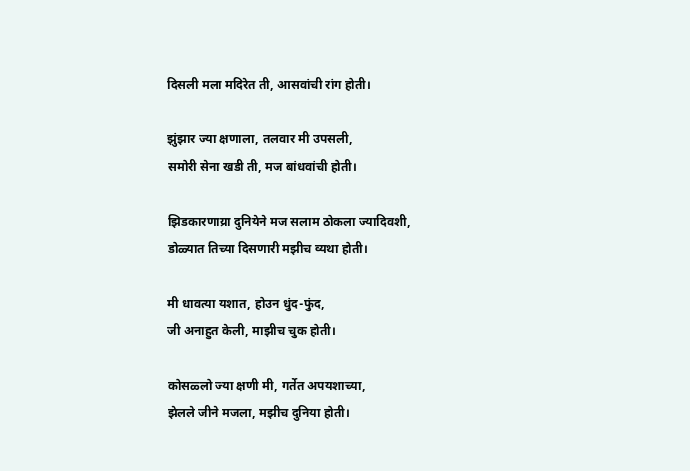दिसली मला मदिरेत ती, आसवांची रांग होती।

झुंझार ज्या क्षणाला, तलवार मी उपसली,
समोरी सेना खडी ती, मज बांधवांची होती।

झिडकारणाय्रा दुनियेने मज सलाम ठोकला ज्यादिवशी,
डोळ्यात तिच्या दिसणारी मझीच व्यथा होती।

मी धावत्या यशात, होउन धुंद-फुंद,
जी अनाहुत केली, माझीच चुक होती।

कोसळ्लो ज्या क्षणी मी, गर्तेत अपयशाच्या,
झेलले जीने मजला, मझीच दुनिया होती।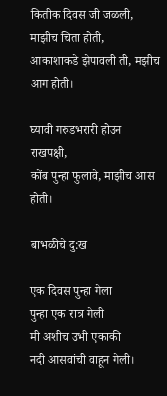कितीक दिवस जी जळली, माझीच चिता होती,
आकाशाकडे झेपावली ती, मझीच आग होती।

घ्यावी गरुडभरारी होउन राखपक्षी,
कोंब पुन्हा फुलावे, माझीच आस होती।

बाभळीचे दु:ख

एक दिवस पुन्हा गेला
पुन्हा एक रात्र गेली
मी अशीच उभी एकाकी
नदी आसवांची वाहून गेली।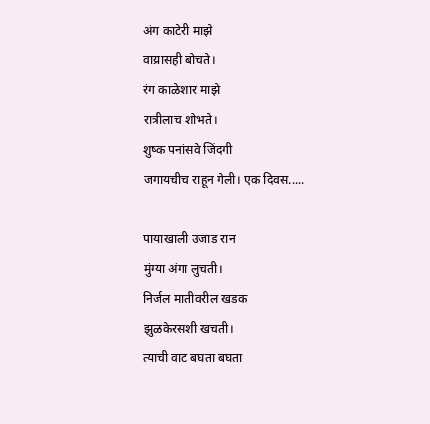अंग काटेरी माझे
वाय्रासही बोचते।
रंग काळेशार माझे
रात्रीलाच शोभते।
शुष्क पनांसवे जिंदगी
जगायचीच राहून गेली। एक दिवस.....

पायाखाली उजाड रान
मुंग्या अंगा लुचती।
निर्जल मातीवरील खडक
झुळकेरसशी खचती।
त्याची वाट बघता बघता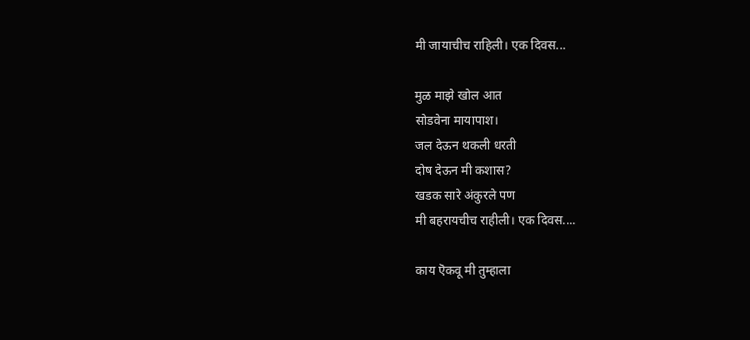मी जायाचीच राहिली। एक दिवस...

मुळ माझे खोल आत
सोडवेना मायापाश।
जल देऊन थकली धरती
दोष देऊन मी कशास?
खडक सारे अंकुरले पण
मी बहरायचीच राहीली। एक दिवस....

काय ऎकवू मी तुम्हाला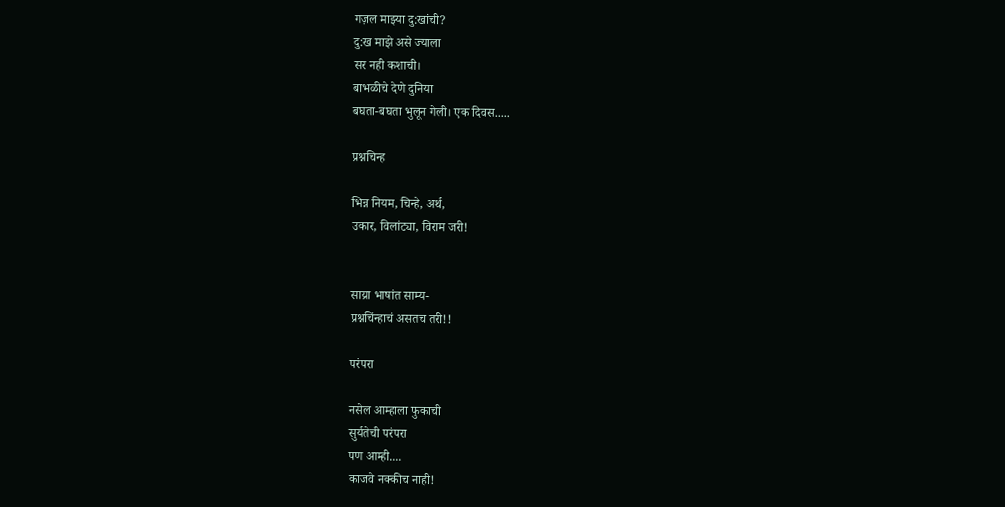गज़ल माझ्या दु:खांची?
दु:ख माझे असे ज्याला
सर नही कशाची।
बाभळीचे देणे दुनिया
बघता-बघता भुलून गेली। एक दिवस.....

प्रश्नचिन्ह

भिन्न नियम, चिन्हे, अर्थ,
उकार, विलांट्या, विराम जरी!


साय्रा भाषांत साम्य-
प्रश्नचिंन्हाचं असतच तरी!!

परंपरा

नसेल आम्हाला फुकाची
सुर्यतेची परंपरा
पण आम्ही....
काजवे नक्कीच नाही!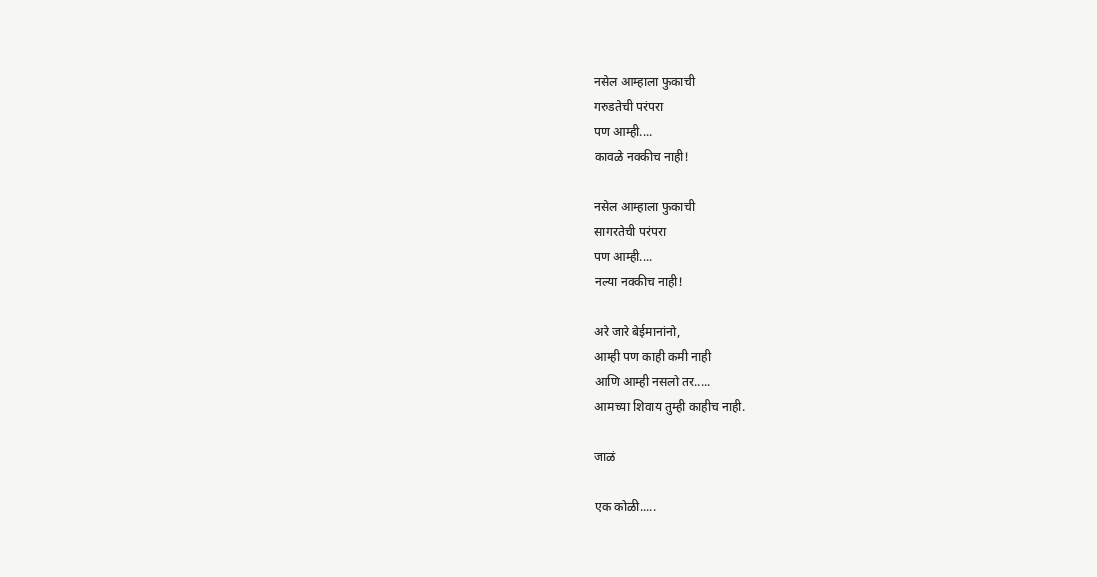नसेल आम्हाला फुकाची
गरुडतेची परंपरा
पण आम्ही....
कावळे नक्कीच नाही!

नसेल आम्हाला फुकाची
सागरतेची परंपरा
पण आम्ही....
नल्या नक्कीच नाही!

अरे जारे बेईमानांनो,
आम्ही पण काही कमी नाही
आणि आम्ही नसलो तर.....
आमच्या शिवाय तुम्ही काहीच नाही.

जाळं

एक कोळी.....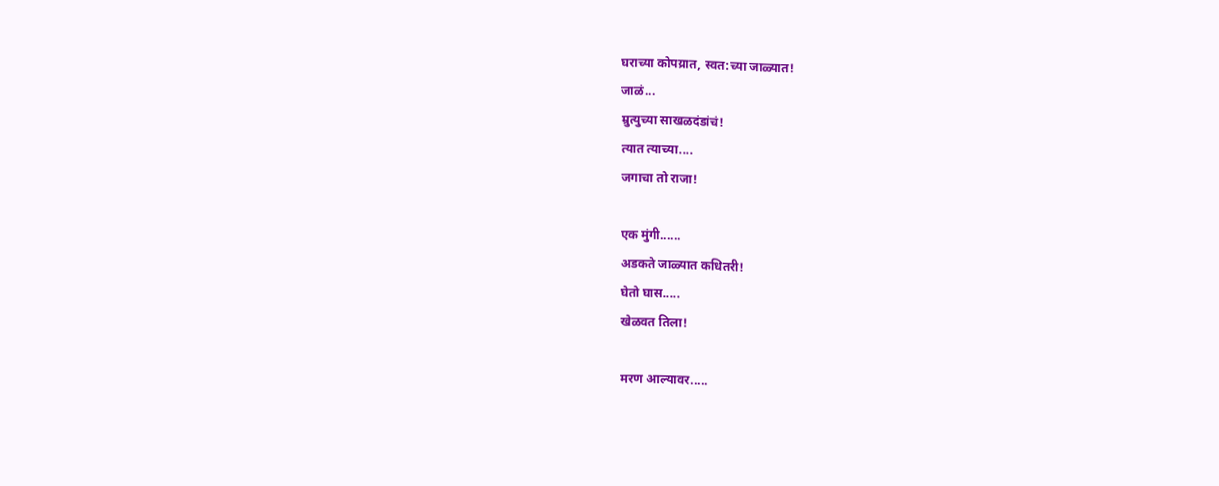घराच्या कोपय्रात, स्वत:च्या जाळ्यात!
जाळं...
म्रुत्युच्या साखळदंडांचं!
त्यात त्याच्या....
जगाचा तो राजा!

एक मुंगी......
अडकते जाळ्यात कधितरी!
घेतो घास.....
खेळवत तिला!

मरण आल्यावर.....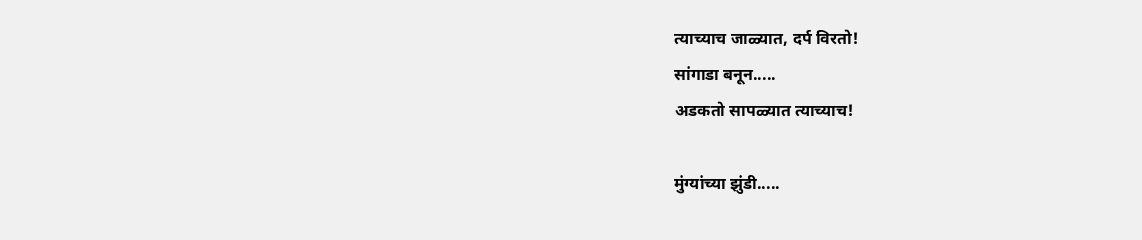त्याच्याच जाळ्यात, दर्प विरतो!
सांगाडा बनून.....
अडकतो सापळ्यात त्याच्याच!

मुंग्यांच्या झुंडी.....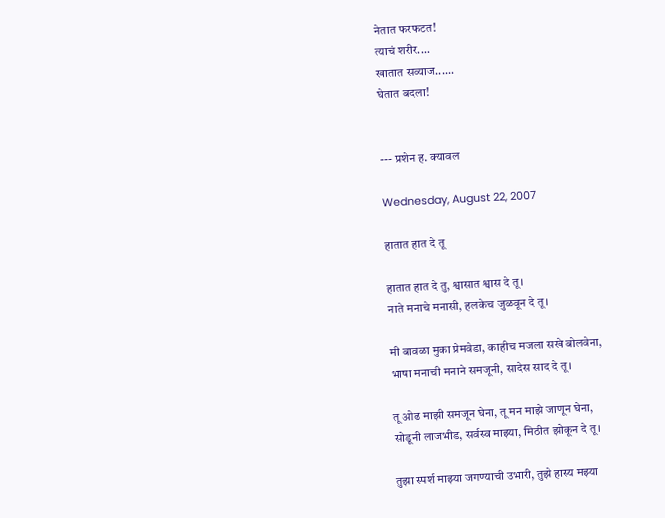नेतात फरफटत!
त्याचं शरीर....
खातात सव्याज......
घेतात बदला!


--- प्रशेन ह. क्यावल

Wednesday, August 22, 2007

हातात हात दे तू

हातात हात दे तु, श्वासात श्वास दे तू।
नाते मनाचे मनासी, हलकेच जुळवून दे तू।

मी बावळा मुका प्रेमवेडा, काहीच मजला सखे बोलवेना,
भाषा मनाची मनाने समजूनी, सादेस साद दे तू।

तू ओढ माझी समजून घेना, तू मन माझे जाणून घेना,
सोडूनी लाजभीड, सर्वस्व माझ्या, मिठीत झोकून दे तू।

तुझा स्पर्श माझ्या जगण्याची उभारी, तुझे हास्य मझ्या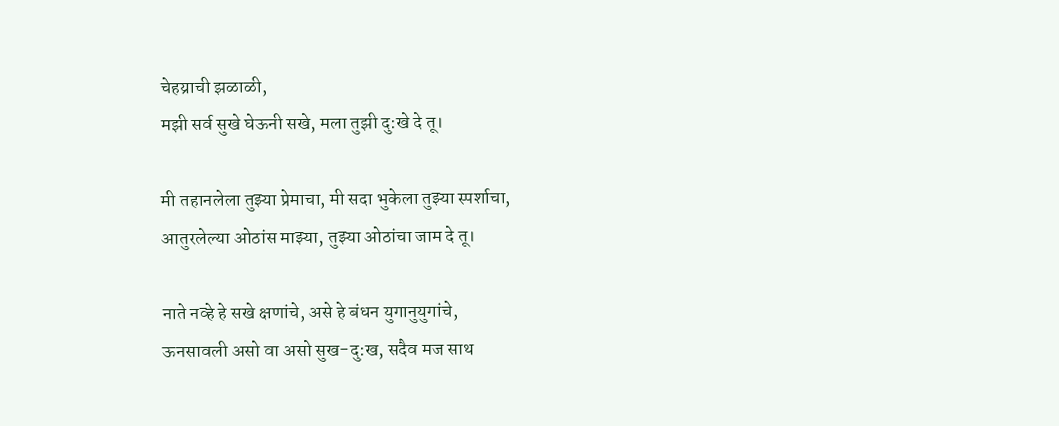चेहय्राची झळाळी,
मझी सर्व सुखे घेऊनी सखे, मला तुझी दु:खे दे तू।

मी तहानलेला तुझ्या प्रेमाचा, मी सदा भुकेला तुझ्या स्पर्शाचा,
आतुरलेल्या ओठांस माझ्या, तुझ्या ओठांचा जाम दे तू।

नाते नव्हे हे सखे क्षणांचे, असे हे बंधन युगानुयुगांचे,
ऊनसावली असो वा असो सुख-दु:ख, सदैव मज साथ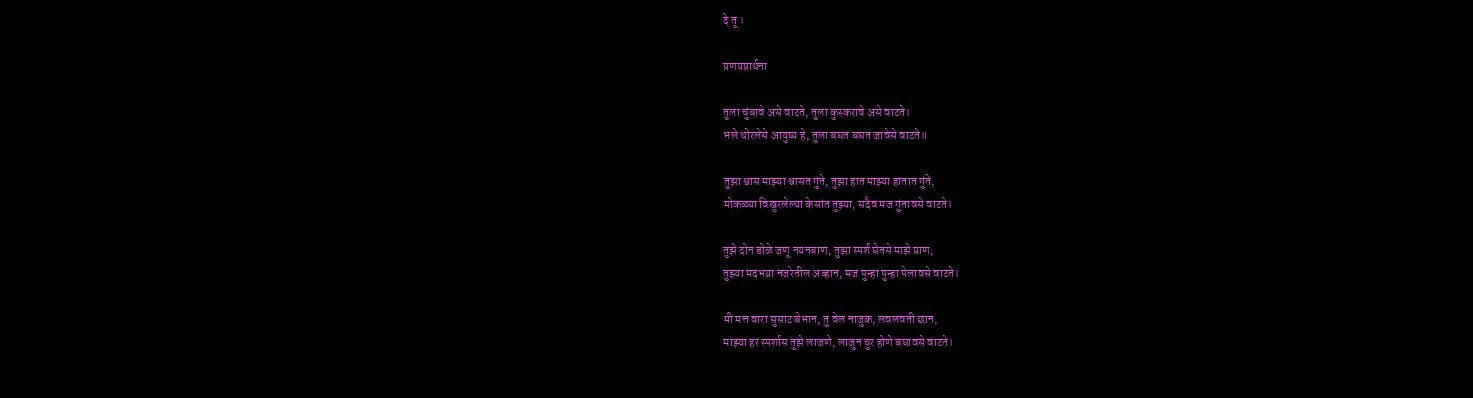दे तू ।

प्रणयप्रार्थना

तुला चुंबावे असे वाटते, तुला कुस्करावे असे वाटते।
भले थोरलेसे आयुष्य हे, तुला बघत बघत जावेसे वाटते॥

तुझा श्वास माझ्या श्चासत गुंते, तुझा हात माझ्या हातात गुंते,
मोकळ्या विखुरलेल्या केसांत तुझ्या, सदैव मज गुंतावसे वाटते।

तुझे दोन डोळे जणू नयनबाण, तुझा स्पर्श घेतसे माझे प्राण,
तुझ्या मदभय्रा नजरेतील अव्हान, मज पुन्हा पुन्हा पेलावसे वाटते।

मी मत्त वारा सुसाट बेभान, तु वेल नाजुक, लवलवती छान,
माझ्या हर स्पर्शास तुझे लाजणे, लाजुन चुर होणे बघावसे वाटते।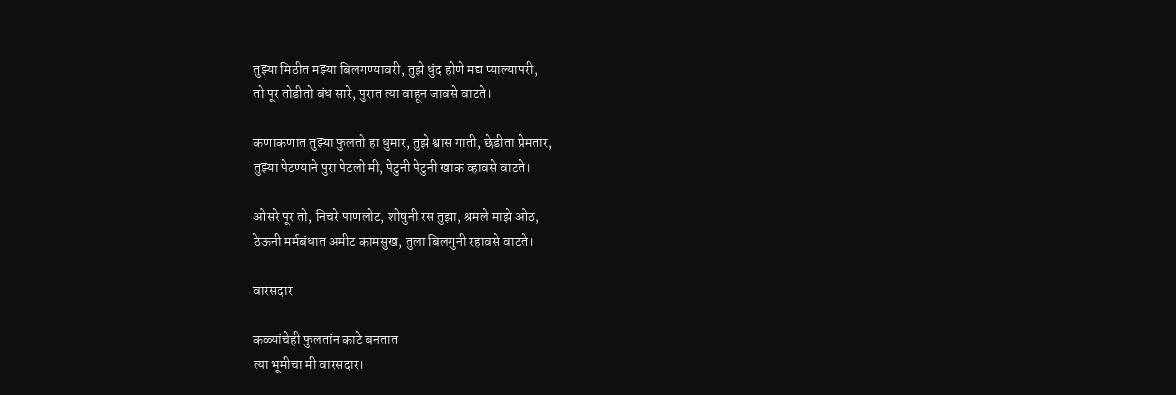तुझ्या मिठीत मझ्या बिलगण्यावरी, तुझे धुंद होणे मद्य प्याल्यापरी,
तो पूर तोडीतो बंध सारे, पुरात त्या वाहून जावसे वाटते।

कणाकणात तुझ्या फुलतो हा धुमार, तुझे श्वास गाती, छेडीता प्रेमतार,
तुझ्या पेटण्याने पुरा पेटलो मी, पेटुनी पेटुनी खाक व्हावसे वाटते।

ओसरे पूर तो, निचरे पाणलोट, शोषुनी रस तुझा, श्रमले माझे ओठ,
ठेऊनी मर्मबंधात अमीट कामसुख, तुला बिलगुनी रहावसे वाटते।

वारसदार

कळ्यांचेही फुलतांन काटे बनतात
त्या भूमीचा मी वारसदार।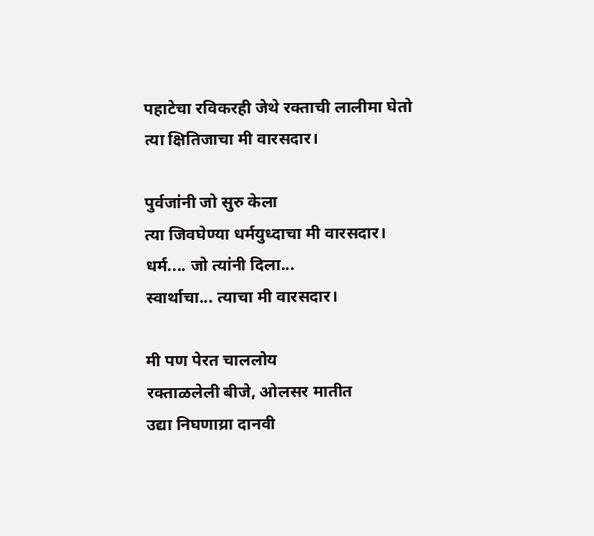पहाटेचा रविकरही जेथे रक्ताची लालीमा घेतो
त्या क्षितिजाचा मी वारसदार।

पुर्वजांनी जो सुरु केला
त्या जिवघेण्या धर्मयुध्दाचा मी वारसदार।
धर्म.... जो त्यांनी दिला...
स्वार्थाचा... त्याचा मी वारसदार।

मी पण पेरत चाललोय
रक्ताळलेली बीजे, ओलसर मातीत
उद्या निघणाय्रा दानवी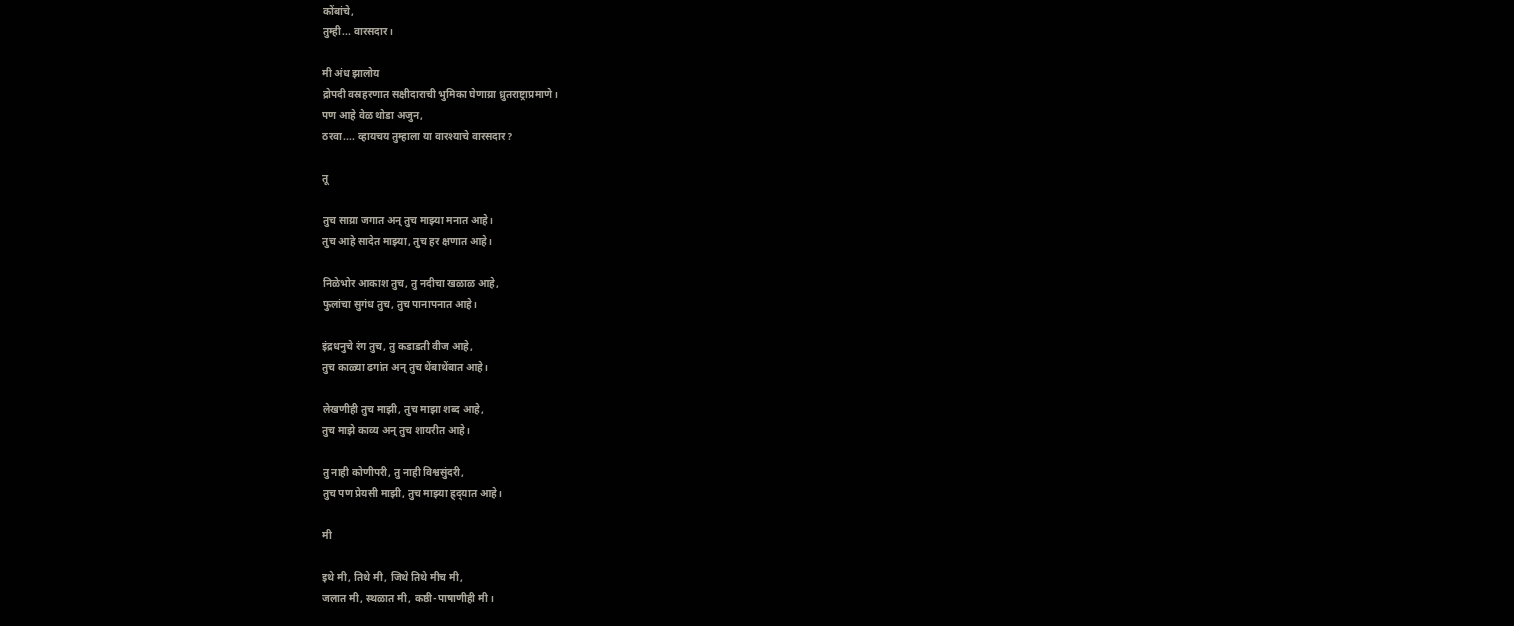कोंबांचे,
तुम्ही... वारसदार।

मी अंध झालोय
द्रोपदी वस्रहरणात सक्षीदाराची भुमिका घेणाय्रा ध्रुतराष्ट्राप्रमाणे।
पण आहे वेळ थोडा अजुन,
ठरवा.... व्हायचय तुम्हाला या वारश्याचे वारसदार?

तू

तुच साय्रा जगात अन् तुच माझ्या मनात आहे।
तुच आहे सादेत माझ्या, तुच हर क्षणात आहे।

निळेभोर आकाश तुच, तु नदीचा खळाळ आहे,
फुलांचा सुगंध तुच, तुच पानापनात आहे।

इंद्रधनुचे रंग तुच, तु कडाडती वीज आहे,
तुच काळ्या ढगांत अन् तुच थेंबाथेंबात आहे।

लेखणीही तुच माझी, तुच माझा शब्द आहे,
तुच माझे काव्य अन् तुच शायरीत आहे।

तु नाही कोणीपरी, तु नाही विश्वसुंदरी,
तुच पण प्रेयसी माझी, तुच माझ्या ह्र्द्‍यात आहे।

मी

इथे मी, तिथे मी, जिथे तिथे मीच मी,
जलात मी, स्थळात मी, कष्ठी-पाषाणीही मी।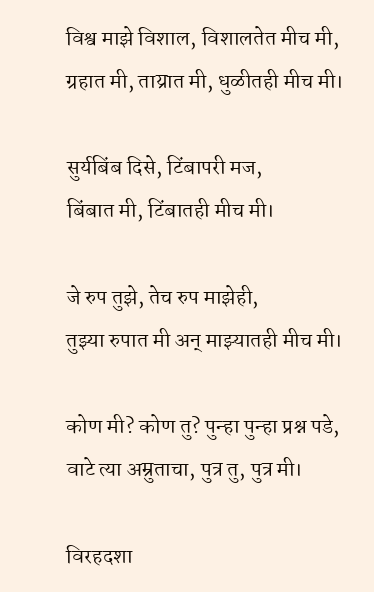विश्व माझे विशाल, विशालतेत मीच मी,
ग्रहात मी, ताय्रात मी, धुळीतही मीच मी।

सुर्यबिंब दिसे, टिंबापरी मज,
बिंबात मी, टिंबातही मीच मी।

जे रुप तुझे, तेच रुप माझेही,
तुझ्या रुपात मी अन् माझ्यातही मीच मी।

कोण मी? कोण तु? पुन्हा पुन्हा प्रश्न पडे,
वाटे त्या अम्रुताचा, पुत्र तु, पुत्र मी।

विरहदशा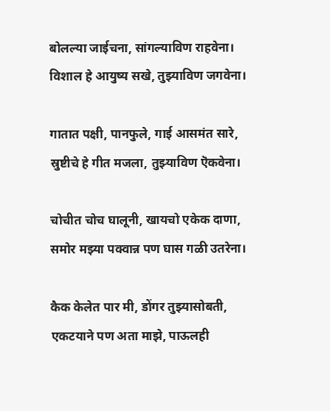बोलल्या जाईचना, सांगल्याविण राहवेना।
विशाल हे आयुष्य सखे, तुझ्याविण जगवेना।

गातात पक्षी, पानफुले, गाई आसमंत सारे,
स्रुष्टीचे हे गीत मजला, तुझ्याविण ऎकवेना।

चोचीत चोच घालूनी, खायचो एकेक दाणा,
समोर मझ्या पक्वान्न पण घास गळी उतरेना।

कैक केलेत पार मी, डोंगर तुझ्यासोबती,
एकटयाने पण अता माझे, पाऊलही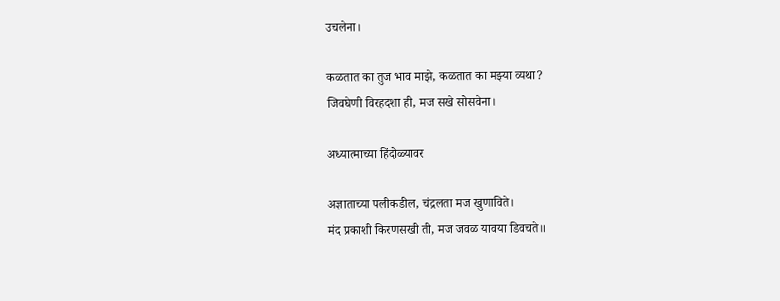उचलेना।

कळतात का तुज भाव माझे, कळतात का मझ्या व्यथा?
जिवघेणी विरहदशा ही, मज सखे सोसवेना।

अध्यात्माच्या हिंदोळ्यावर

अज्ञाताच्या पलीकडील, चंद्रलता मज खुणाविते।
मंद प्रकाशी किरणसखी ती, मज जवळ यावया डिवचते॥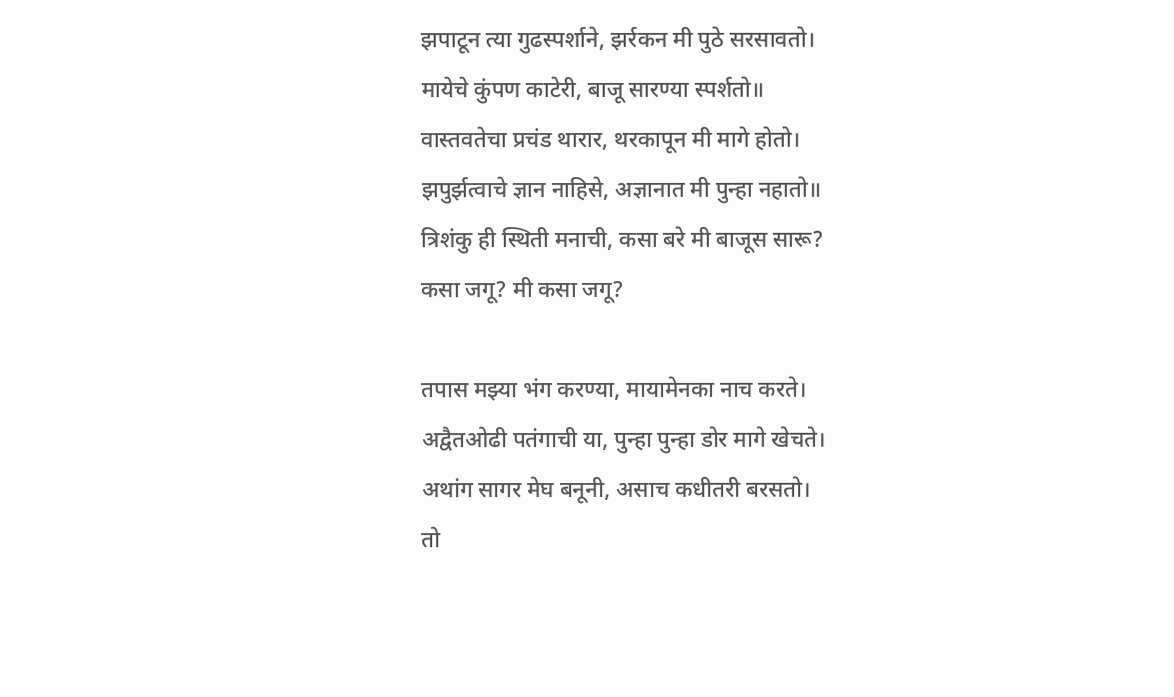झपाटून त्या गुढस्पर्शाने, झर्रकन मी पुठे सरसावतो।
मायेचे कुंपण काटेरी, बाजू सारण्या स्पर्शतो॥
वास्तवतेचा प्रचंड थारार, थरकापून मी मागे होतो।
झपुर्झत्वाचे ज्ञान नाहिसे, अज्ञानात मी पुन्हा नहातो॥
त्रिशंकु ही स्थिती मनाची, कसा बरे मी बाजूस सारू?
कसा जगू? मी कसा जगू?

तपास मझ्या भंग करण्या, मायामेनका नाच करते।
अद्वैतओढी पतंगाची या, पुन्हा पुन्हा डोर मागे खेचते।
अथांग सागर मेघ बनूनी, असाच कधीतरी बरसतो।
तो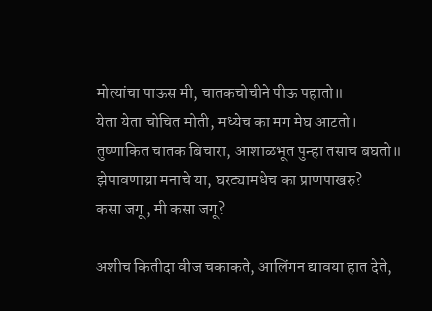मोत्यांचा पाऊस मी, चातकचोचीने पीऊ पहातो॥
येता येता चोचित मोती, मध्येच का मग मेघ आटतो।
तुष्णाकित चातक बिचारा, आशाळभूत पुन्हा तसाच बघतो॥
झेपावणाय्रा मनाचे या, घरट्यामधेच का प्राणपाखरु?
कसा जगू, मी कसा जगू?

अशीच कितीदा वीज चकाकते, आलिंगन द्यावया हात देते,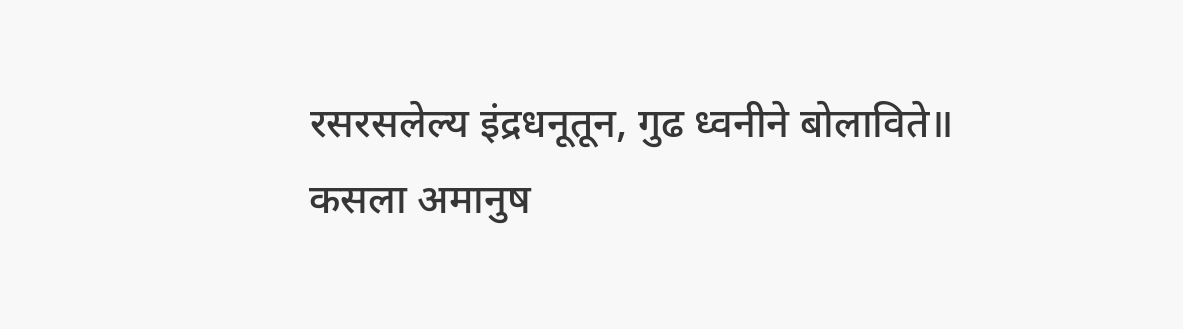रसरसलेल्य इंद्रधनूतून, गुढ ध्वनीने बोलाविते॥
कसला अमानुष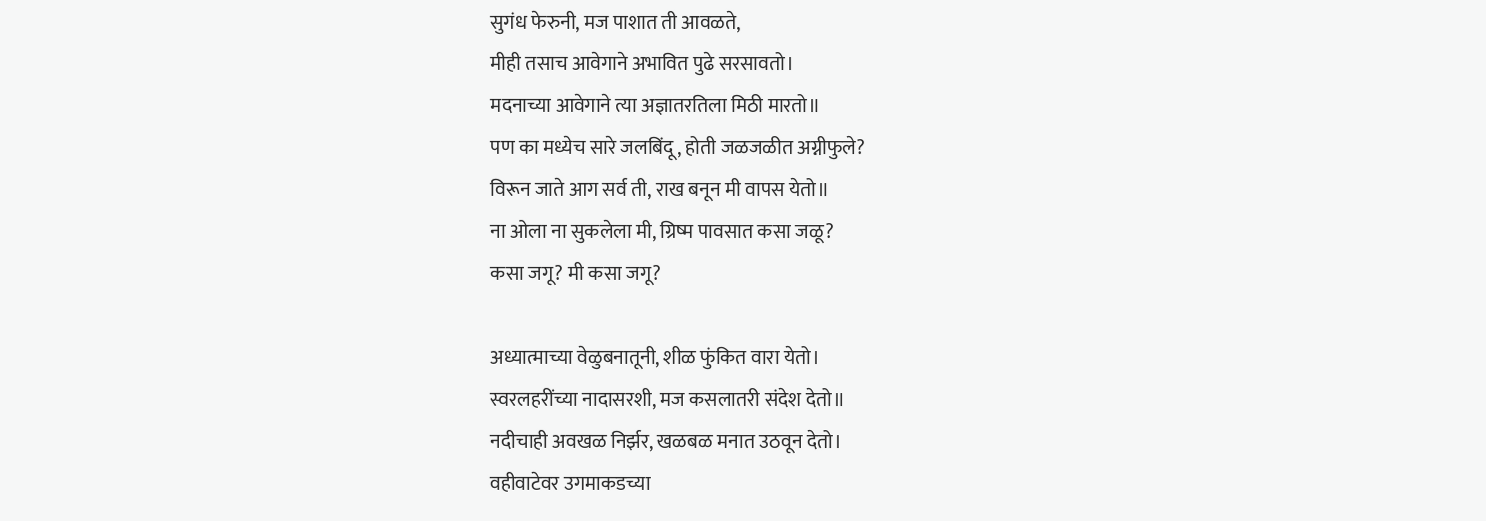सुगंध फेरुनी, मज पाशात ती आवळते,
मीही तसाच आवेगाने अभावित पुढे सरसावतो।
मदनाच्या आवेगाने त्या अज्ञातरतिला मिठी मारतो॥
पण का मध्येच सारे जलबिंदू, होती जळजळीत अग्नीफुले?
विरून जाते आग सर्व ती, राख बनून मी वापस येतो॥
ना ओला ना सुकलेला मी, ग्रिष्म पावसात कसा जळू?
कसा जगू? मी कसा जगू?

अध्यात्माच्या वेळुबनातूनी, शीळ फुंकित वारा येतो।
स्वरलहरींच्या नादासरशी, मज कसलातरी संदेश देतो॥
नदीचाही अवखळ निर्झर, खळबळ मनात उठवून देतो।
वहीवाटेवर उगमाकडच्या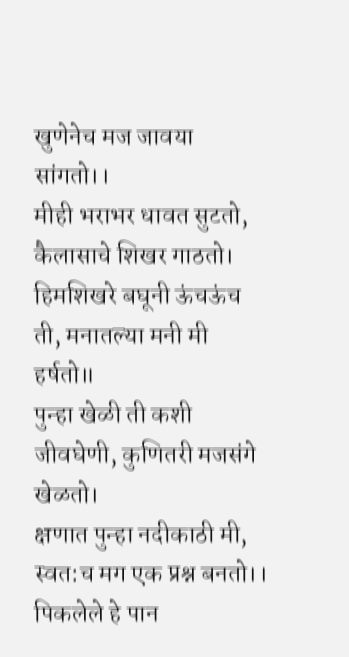खुणेनेच मज जावया सांगतो।।
मीही भराभर धावत सुटतो, कैलासाचे शिखर गाठतो।
हिमशिखरे बघूनी ऊंचऊंच ती, मनातल्या मनी मी हर्षतो॥
पुन्हा खेळी ती कशी जीवघेणी, कुणितरी मजसंगे खेळतो।
क्षणात पुन्हा नदीकाठी मी, स्वत:च मग एक प्रश्न बनतो।।
पिकलेले हे पान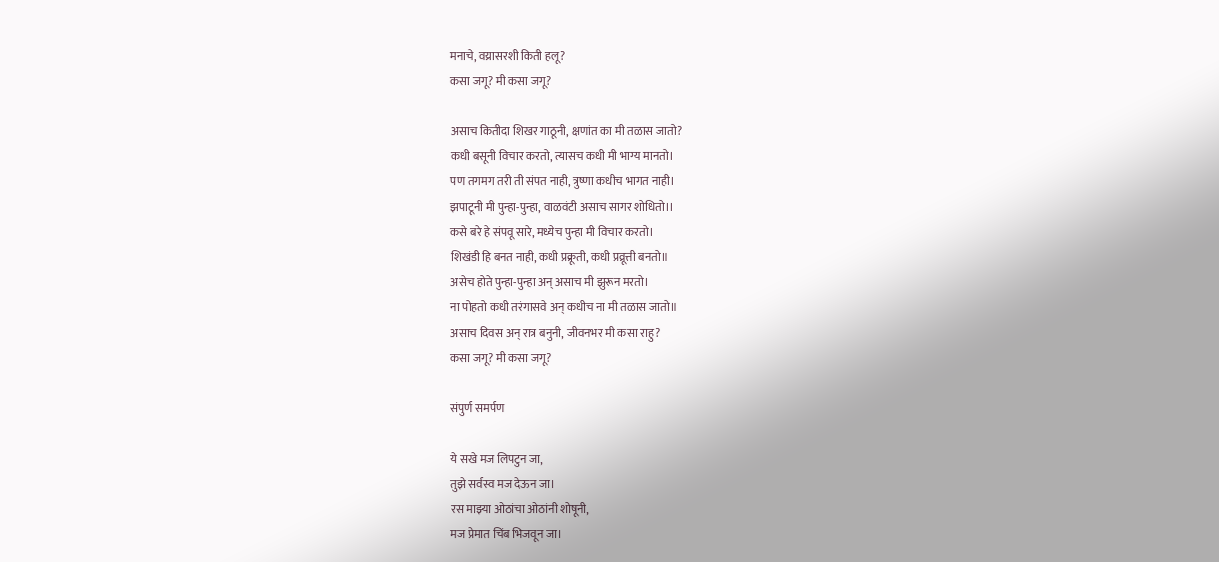मनाचे, वय्रासरशी किती हलू?
कसा जगू? मी कसा जगू?

असाच कितीदा शिखर गाठूनी, क्षणांत का मी तळास जातो?
कधी बसूनी विचार करतो, त्यासच कधी मी भाग्य मानतो।
पण तगमग तरी ती संपत नाही, त्रुष्णा कधीच भागत नाही।
झपाटूनी मी पुन्हा-पुन्हा, वाळवंटी असाच सागर शोधितो।।
कसे बरे हे संपवू सारे, मध्येच पुन्हा मी विचार करतो।
शिखंडी हि बनत नाही, कधी प्रक्रूती, कधी प्रव्रूत्ती बनतो॥
असेच होते पुन्हा-पुन्हा अन् असाच मी झुरून मरतो।
ना पोहतो कधी तरंगासवे अन् कधीच ना मी तळास जातो॥
असाच दिवस अन् रात्र बनुनी, जीवनभर मी कसा राहु?
कसा जगू? मी कसा जगू?

संपुर्ण समर्पण

ये सखे मज लिपटुन जा,
तुझे सर्वस्व मज देऊन जा।
रस माझ्या ओठांचा ओठांनी शोषूनी,
मज प्रेमात चिंब भिजवून जा।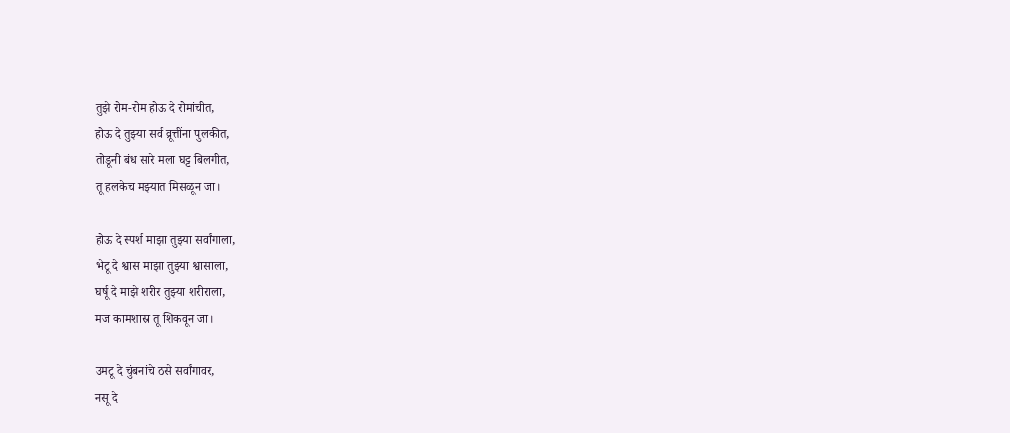तुझे रोम-रोम होऊ दे रोमांचीत,
होऊ दे तुझ्या सर्व व्रूत्तींना पुलकीत,
तोडूनी बंध सारे मला घट्ट बिलगीत,
तू हलकेच मझ्यात मिसळून जा।

होऊ दे स्पर्श माझा तुझ्या सर्वांगाला,
भेटू दे श्वास माझा तुझ्या श्वासाला,
घर्षू दे माझे शरीर तुझ्या शरीराला,
मज कामशास्र तू शिकवून जा।

उमटू दे चुंबनांचे ठसे सर्वांगावर,
नसू दे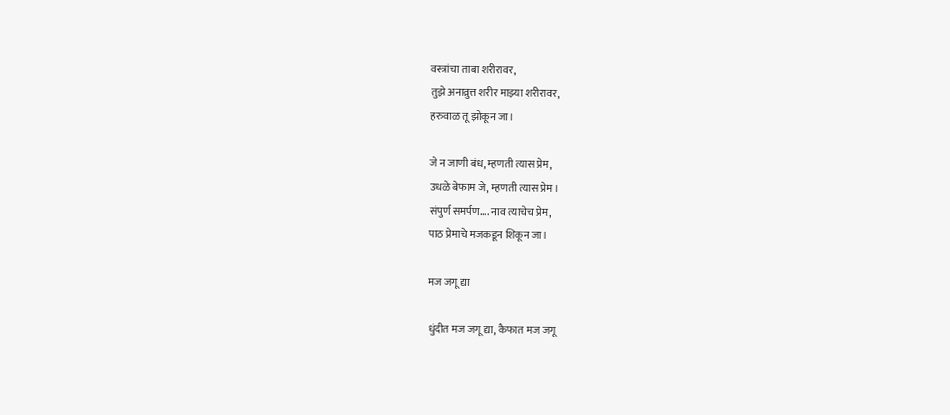वस्त्रांचा ताबा शरीरावर,
तुझे अनाव्रुत्त शरीर माझ्या शरीरावर,
हरुवाळ तू झोकून जा।

जे न जाणी बंध, म्हणती त्यास प्रेम,
उधळे बेफाम जे, म्हणती त्यास प्रेम।
संपुर्ण समर्पण.... नाव त्याचेच प्रेम,
पाठ प्रेमाचे मजकडून शिकून जा।

मज जगू द्या

धुंदीत मज जगू द्या, कैफात मज जगू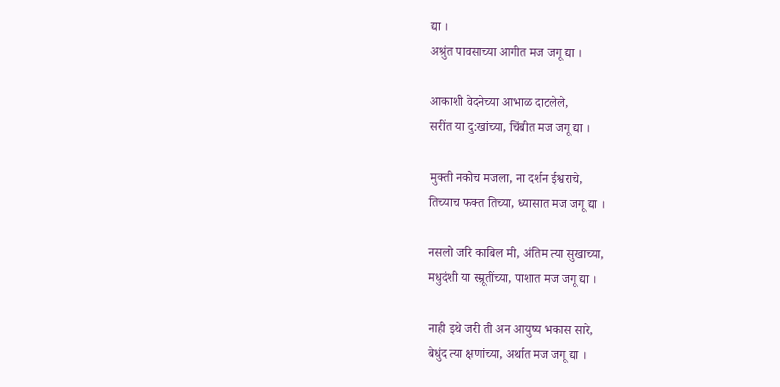द्या ।
अश्रुंत पावसाच्या आगीत मज जगू द्या ।

आकाशी वेदनेच्या आभाळ दाटलेले,
सरींत या दु:खांच्या, चिंबीत मज जगू द्या ।

मुक्ती नकोच मजला, ना दर्शन ईश्वराचे,
तिच्याच फक्त तिच्या, ध्यासात मज जगू द्या ।

नसलो जरि काबिल मी, अंतिम त्या सुखाच्या,
मधुदंशी या स्म्रूतींच्या, पाशात मज जगू द्या ।

नाही इथे जरी ती अन आयुष्य भकास सारे,
बेधुंद त्या क्षणांच्या, अर्थात मज जगू द्या ।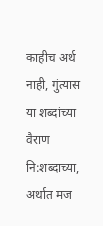काहीच अर्थ नाही, गुंत्यास या शब्दांच्या
वैराण नि:शब्दाच्या, अर्थात मज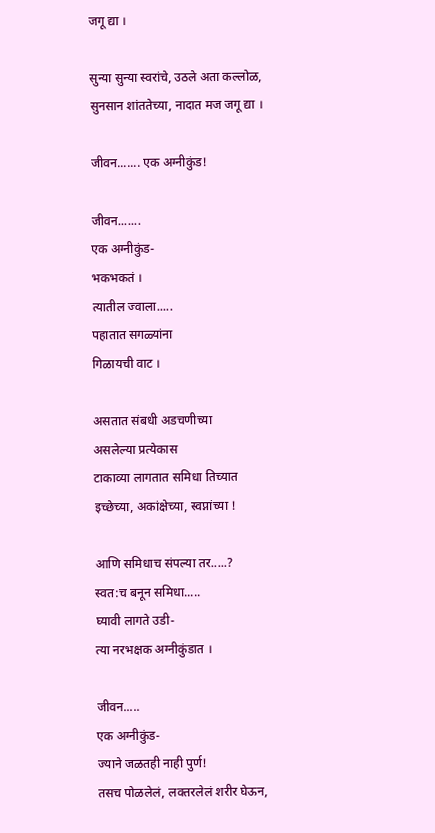जगू द्या ।

सुन्या सुन्या स्वरांचे, उठले अता कल्लोळ,
सुनसान शांततेच्या, नादात मज जगू द्या ।

जीवन....... एक अग्नीकुंड!

जीवन.......
एक अग्नीकुंड-
भकभकतं ।
त्यातील ज्वाला.....
पहातात सगळ्यांना
गिळायची वाट ।

असतात संबधी अडचणीच्या
असलेल्या प्रत्येकास
टाकाव्या लागतात समिधा तिच्यात
इच्छेच्या, अकांक्षेच्या, स्वप्नांच्या !

आणि समिधाच संपल्या तर.....?
स्वत:च बनून समिधा.....
घ्यावी लागते उडी-
त्या नरभक्षक अग्नीकुंडात ।

जीवन.....
एक अग्नीकुंड-
ज्याने जळतही नाही पुर्ण!
तसच पोळलेलं, लक्तरलेलं शरीर घेऊन,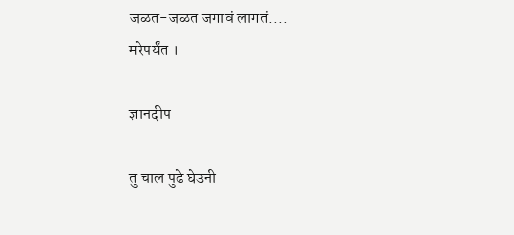जळत-जळत जगावं लागतं....
मरेपर्यंत ।

ज्ञानदीप

तु चाल पुढे घेउनी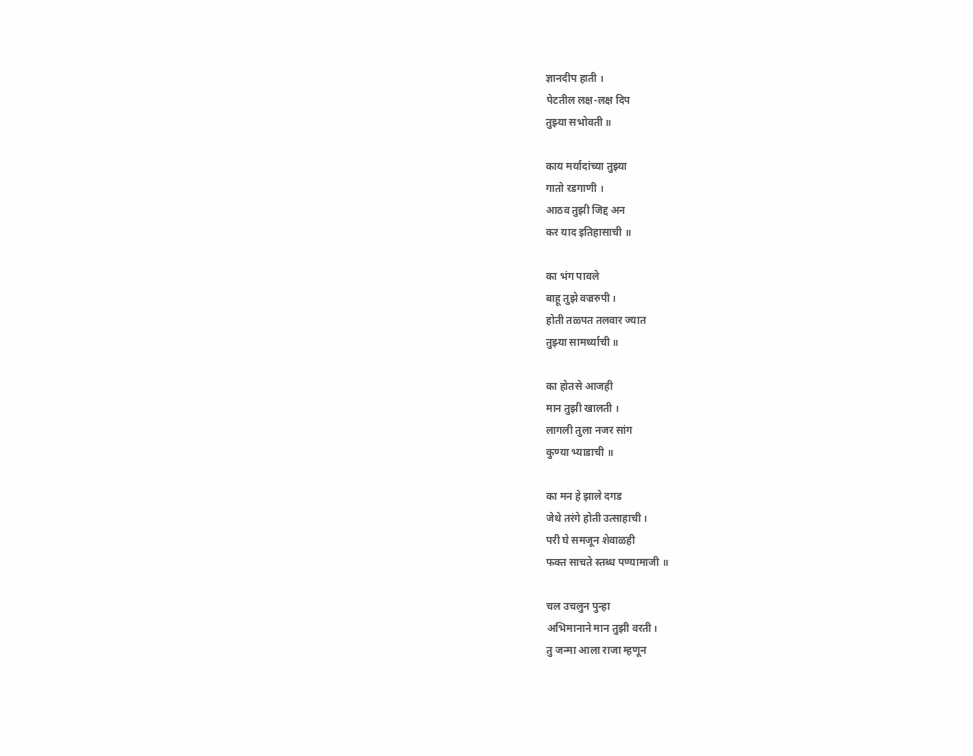ज्ञानदीप हाती ।
पेटतील लक्ष-लक्ष दिप
तुझ्या सभोवती ॥

काय मर्यादांच्या तुझ्या
गातो रडगाणी ।
आठव तुझी जिद्द अन
कर याद इतिहासाची ॥

का भंग पावले
बाहू तुझे वज्ररुपी ।
होती तळ्पत तलवार ज्यात
तुझ्या सामर्थ्याची ॥

का होतसे आजही
मान तुझी खालती ।
लागली तुला नजर सांग
कुण्या भ्याडाची ॥

का मन हे झाले दगड
जेथे तरंगे होती उत्साहाची ।
परी घे समजून शेवाळही
फक्त साचते स्तब्ध पण्यामाजी ॥

चल उचलुन पुन्हा
अभिमानाने मान तुझी वरती।
तु जन्मा आला राजा म्हणून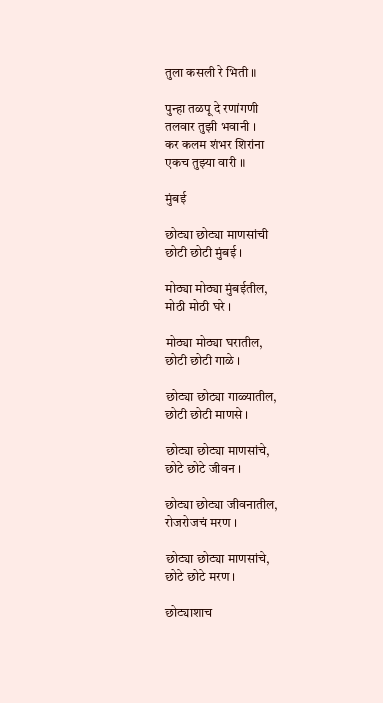तुला कसली रे भिती ॥

पुन्हा तळपू दे रणांगणी
तलवार तुझी भवानी ।
कर कलम शंभर शिरांना
एकच तुझ्या वारी ॥

मुंबई

छोट्या छोट्या माण‍सांची
छोटी छोटी मुंबई ।

मोठ्या मोठ्या मुंबईतील,
मोठी मोठी घरे ।

मोठ्या मोठ्या घरातील,
छोटी छोटी गाळे ।

छोट्या छोट्‍या गाळ्यातील,
छोटी छोटी माणसे ।

छोट्या छोट्या माणसांचे,
छोटे छोटे जीवन ।

छोट्या छोट्या जीवनातील,
रोजरोजचं मरण ।

छोट्या छोट्या माणसांचे,
छोटे छोटे मरण ।

छोट्याशाच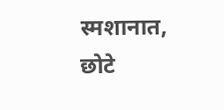स्मशानात,
छोटे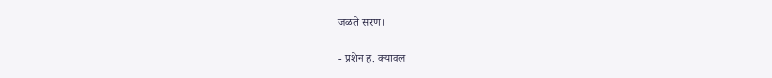जळते सरण।

- प्रशेन ह. क्यावल